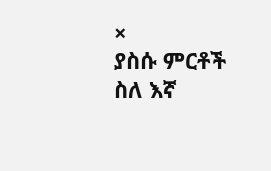×
ያስሱ ምርቶች ስለ እኛ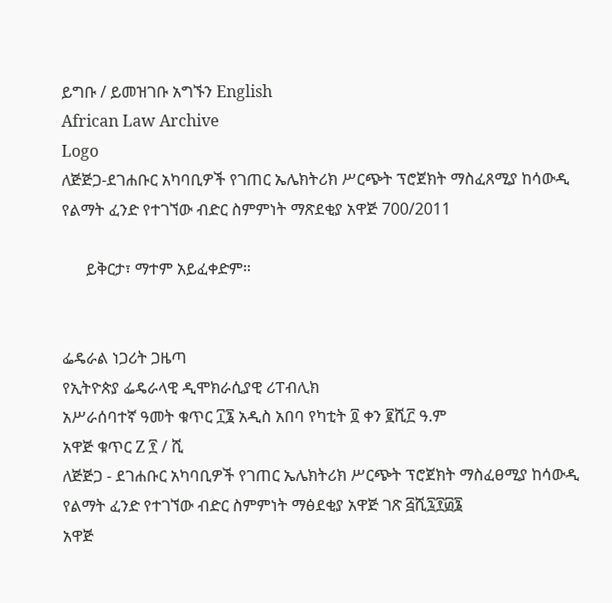ይግቡ / ይመዝገቡ አግኙን English
African Law Archive
Logo
ለጅጅጋ-ደገሐቡር አካባቢዎች የገጠር ኤሌክትሪክ ሥርጭት ፕሮጀክት ማስፈጸሚያ ከሳውዲ የልማት ፈንድ የተገኘው ብድር ስምምነት ማጽደቂያ አዋጅ 700/2011

      ይቅርታ፣ ማተም አይፈቀድም።


ፌዴራል ነጋሪት ጋዜጣ
የኢትዮጵያ ፌዴራላዊ ዲሞክራሲያዊ ሪፐብሊክ
አሥራሰባተኛ ዓመት ቁጥር ፲፮ አዲስ አበባ የካቲት ፬ ቀን ፪ሺ፫ ዓ.ም
አዋጅ ቁጥር Z ፻ / ሺ
ለጅጅጋ - ደገሐቡር አካባቢዎች የገጠር ኤሌክትሪክ ሥርጭት ፕሮጀክት ማስፈፀሚያ ከሳውዲ የልማት ፈንድ የተገኘው ብድር ስምምነት ማፅደቂያ አዋጅ ገጽ ፭ሺ፯፻፴፮
አዋጅ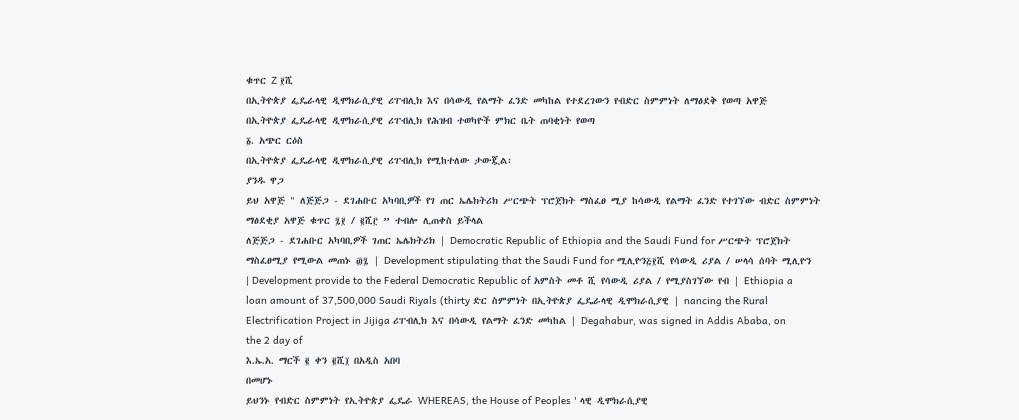ቁጥር Z ፻ሺ
በኢትዮጵያ ፌዴራላዊ ዲሞክራሲያዊ ሪፐብሊክ እና በሳውዲ የልማት ፈንድ መካከል የተደረገውን የብድር ስምምነት ለማፅደቅ የወጣ አዋጅ
በኢትዮጵያ ፌዴራላዊ ዲሞክራሲያዊ ሪፐብሊክ የሕዝብ ተወካዮች ምክር ቤት ጠባቂነት የወጣ
፩. አጭር ርዕስ
በኢትዮጵያ ፌዴራላዊ ዲሞክራሲያዊ ሪፐብሊክ የሚከተለው ታውጇል፡
ያንዱ ዋጋ
ይህ አዋጅ " ለጅጅጋ - ደገሐቡር አካባቢዎች የገ ጠር ኤሌክትሪክ ሥርጭት ፕሮጀክት ማስፈፀ ሚያ ከሳውዲ የልማት ፈንድ የተገኘው ብድር ስምምነት ማፅደቂያ አዋጅ ቁጥር ፯፻ / ፪ሺ፫ ” ተብሎ ሊጠቀስ ይችላል
ለጅጅጋ - ደገሐቡር አካባቢዎች ገጠር ኤሌክትሪክ | Democratic Republic of Ethiopia and the Saudi Fund for ሥርጭት ፕሮጀክት ማስፈፀሚያ የሚውል መጠኑ ፴፯ | Development stipulating that the Saudi Fund for ሚሊዮን፭፻ሺ የሳውዲ ሪያል / ሠላሳ ሰባት ሚሊዮን | Development provide to the Federal Democratic Republic of አምስት መቶ ሺ የሳውዲ ሪያል / የሚያስገኘው የብ | Ethiopia a loan amount of 37,500,000 Saudi Riyals (thirty ድር ስምምነት በኢትዮጵያ ፌዴራላዊ ዲሞክራሲያዊ | nancing the Rural Electrification Project in Jijiga ሪፐብሊክ እና በሳውዲ የልማት ፈንድ መካከል | Degahabur, was signed in Addis Ababa, on the 2 day of
እ.ኤ.አ. ማርች ፪ ቀን ፪ሺ፲ በአዲስ አበባ
በመሆኑ
ይህንኑ የብድር ስምምነት የኢትዮጵያ ፌዴራ WHEREAS, the House of Peoples ' ላዊ ዲሞክራሲያዊ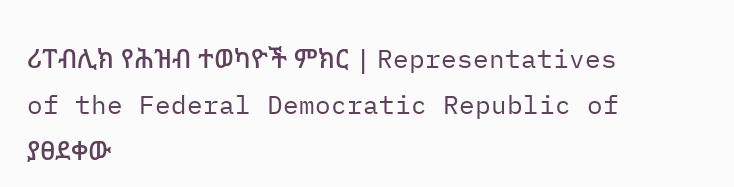ሪፐብሊክ የሕዝብ ተወካዮች ምክር | Representatives of the Federal Democratic Republic of ያፀደቀው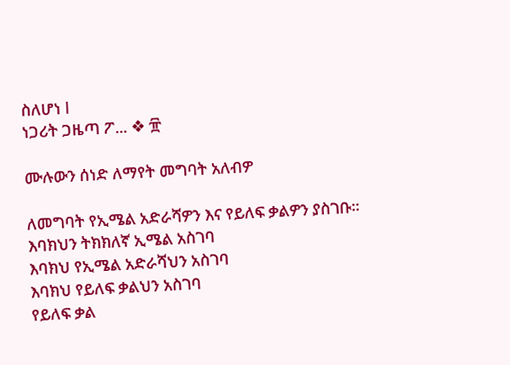ስለሆነ I
ነጋሪት ጋዜጣ ፖ... ❖ ፹

ሙሉውን ሰነድ ለማየት መግባት አለብዎ

ለመግባት የኢሜል አድራሻዎን እና የይለፍ ቃልዎን ያስገቡ።
እባክህን ትክክለኛ ኢሜል አስገባ
እባክህ የኢሜል አድራሻህን አስገባ
እባክህ የይለፍ ቃልህን አስገባ
የይለፍ ቃል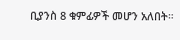ቢያንስ 8 ቁምፊዎች መሆን አለበት።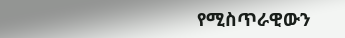የሚስጥራዊውን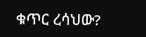ቁጥር ረሳህው?